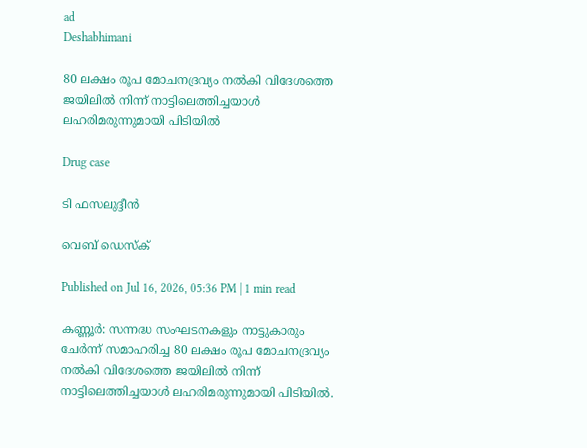ad
Deshabhimani

80 ലക്ഷം രൂപ മോചനദ്രവ്യം നൽകി വിദേശത്തെ ജയിലിൽ നിന്ന് നാട്ടിലെത്തിച്ചയാൾ ലഹരിമരുന്നുമായി പിടിയിൽ

Drug case

ടി ഫസലുദ്ദീൻ

വെബ് ഡെസ്ക്

Published on Jul 16, 2026, 05:36 PM | 1 min read

കണ്ണൂർ: സന്നദ്ധ സംഘടനകളും നാട്ടുകാരും ചേർന്ന് സമാഹരിച്ച 80 ലക്ഷം രൂപ മോചനദ്രവ്യം നൽകി വിദേശത്തെ ജയിലിൽ നിന്ന് നാട്ടിലെത്തിച്ചയാൾ ലഹരിമരുന്നുമായി പിടിയിൽ.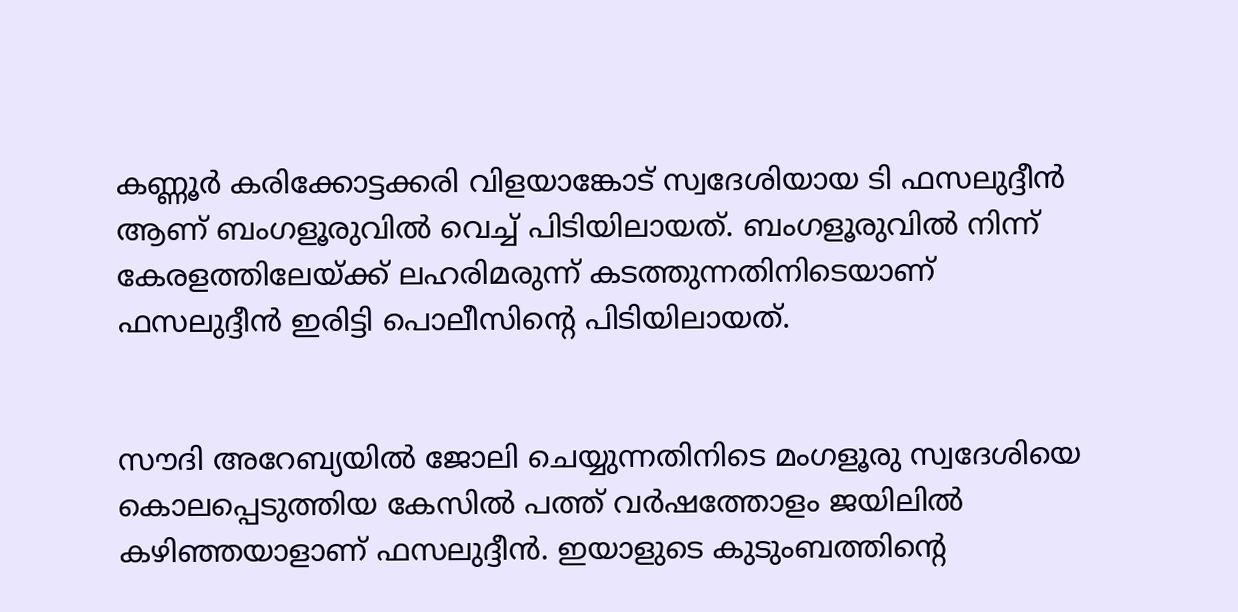കണ്ണൂർ കരിക്കോട്ടക്കരി വിളയാങ്കോട് സ്വദേശിയായ ടി ഫസലുദ്ദീൻ ആണ് ബംഗളൂരുവിൽ വെച്ച് പിടിയിലായത്. ബംഗളൂരുവിൽ നിന്ന് കേരളത്തിലേയ്ക്ക് ലഹരിമരുന്ന് കടത്തുന്നതിനിടെയാണ് ഫസലുദ്ദീൻ ഇരിട്ടി പൊലീസിന്റെ പിടിയിലായത്.


സൗദി അറേബ്യയിൽ ജോലി ചെയ്യുന്നതിനിടെ മംഗളൂരു സ്വദേശിയെ കൊലപ്പെടുത്തിയ കേസിൽ പത്ത് വർഷത്തോളം ജയിലിൽ കഴിഞ്ഞയാളാണ് ഫസലുദ്ദീൻ. ഇയാളുടെ കുടുംബത്തിന്റെ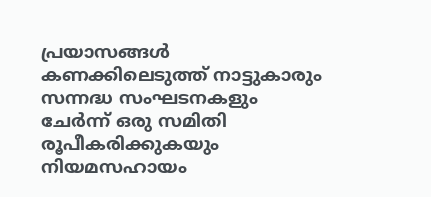പ്രയാസങ്ങൾ കണക്കിലെടുത്ത് നാട്ടുകാരും സന്നദ്ധ സംഘടനകളും ചേർന്ന് ഒരു സമിതി രൂപീകരിക്കുകയും നിയമസഹായം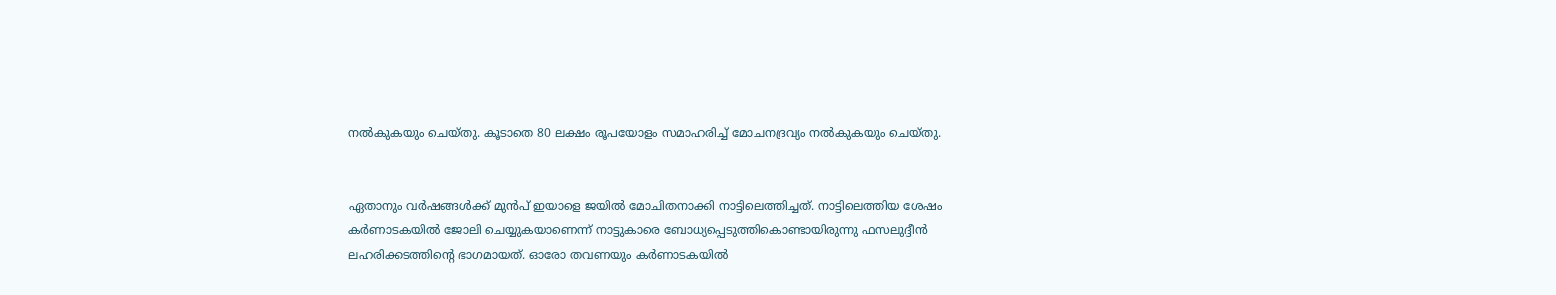നൽകുകയും ചെയ്തു. കൂടാതെ 80 ലക്ഷം രൂപയോളം സമാഹരിച്ച് മോചനദ്രവ്യം നൽകുകയും ചെയ്തു.


ഏതാനും വർഷങ്ങൾക്ക് മുൻപ് ഇയാളെ ജയിൽ മോചിതനാക്കി നാട്ടിലെത്തിച്ചത്. നാട്ടിലെത്തിയ ശേഷം കർണാടകയിൽ ജോലി ചെയ്യുകയാണെന്ന് നാട്ടുകാരെ ബോധ്യപ്പെടുത്തികൊണ്ടായിരുന്നു ഫസലുദ്ദീൻ ലഹരിക്കടത്തിന്റെ ഭാഗമായത്. ഓരോ തവണയും കർണാടകയിൽ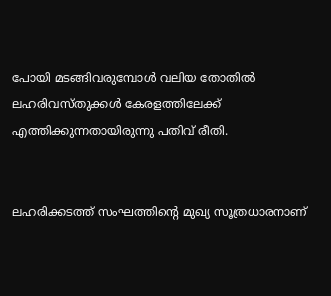പോയി മടങ്ങിവരുമ്പോൾ വലിയ തോതിൽ ലഹരിവസ്തുക്കൾ കേരളത്തിലേക്ക് എത്തിക്കുന്നതായിരുന്നു പതിവ് രീതി.


ലഹരിക്കടത്ത് സംഘത്തിന്റെ മുഖ്യ സൂത്രധാരനാണ്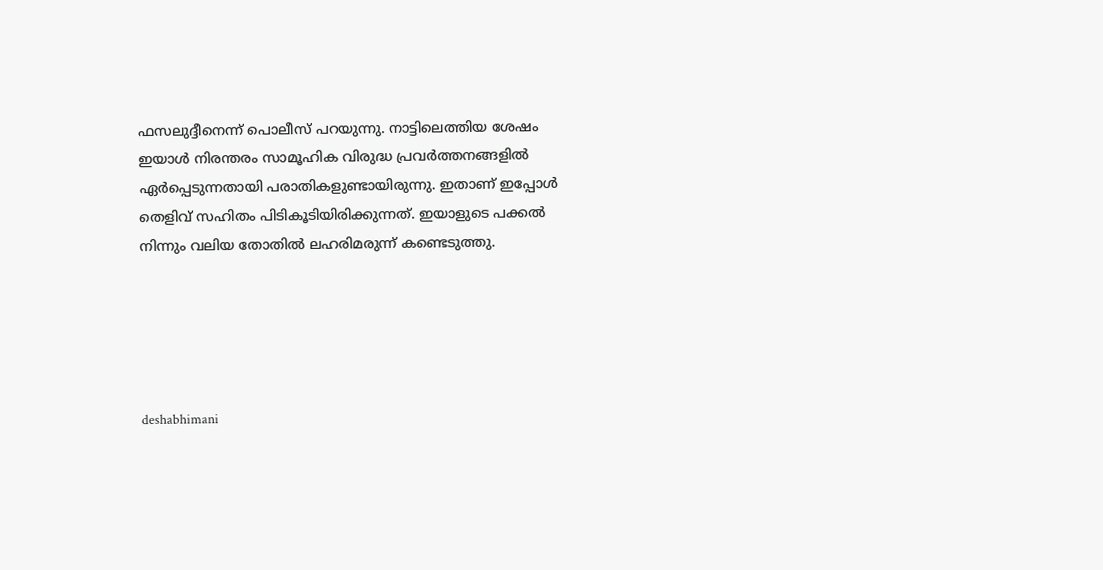ഫസലുദ്ദീനെന്ന് പൊലീസ് പറയുന്നു. നാട്ടിലെത്തിയ ശേഷം ഇയാൾ നിരന്തരം സാമൂഹിക വിരുദ്ധ പ്രവർത്തനങ്ങളിൽ ഏർപ്പെടുന്നതായി പരാതികളുണ്ടായിരുന്നു. ഇതാണ് ഇപ്പോൾ തെളിവ് സഹിതം പിടികൂടിയിരിക്കുന്നത്. ഇയാളുടെ പക്കൽ നിന്നും വലിയ തോതിൽ ലഹരിമരുന്ന് കണ്ടെടുത്തു.





deshabhimani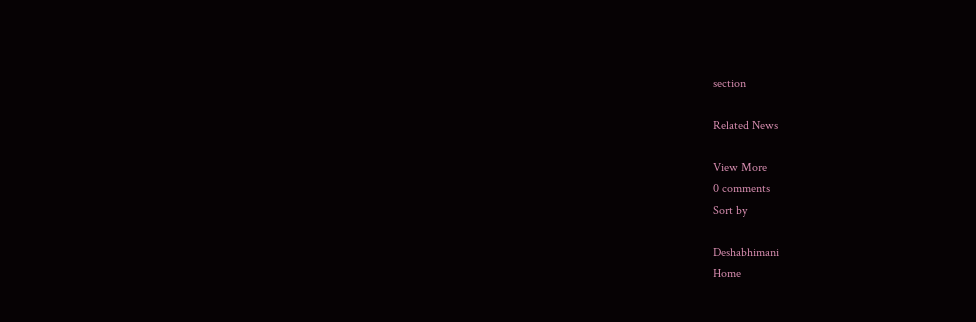section

Related News

View More
0 comments
Sort by

Deshabhimani
Home